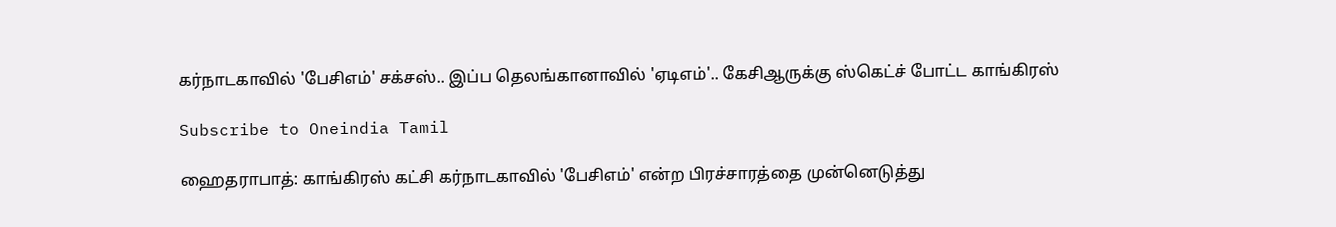கர்நாடகாவில் 'பேசிஎம்' சக்சஸ்.. இப்ப தெலங்கானாவில் 'ஏடிஎம்'.. கேசிஆருக்கு ஸ்கெட்ச் போட்ட காங்கிரஸ்

Subscribe to Oneindia Tamil

ஹைதராபாத்: காங்கிரஸ் கட்சி கர்நாடகாவில் 'பேசிஎம்' என்ற பிரச்சாரத்தை முன்னெடுத்து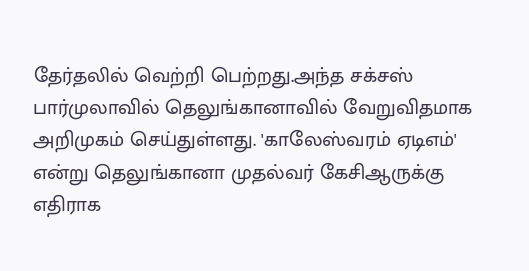தேர்தலில் வெற்றி பெற்றது.அந்த சக்சஸ் பார்முலாவில் தெலுங்கானாவில் வேறுவிதமாக அறிமுகம் செய்துள்ளது. 'காலேஸ்வரம் ஏடிஎம்' என்று தெலுங்கானா முதல்வர் கேசிஆருக்கு எதிராக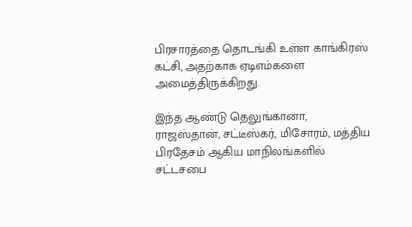பிரசாரத்தை தொடங்கி உள்ள காங்கிரஸ் கட்சி, அதற்காக ஏடிஎம்களை அமைத்திருக்கிறது.

இந்த ஆண்டு தெலுங்கானா, ராஜஸ்தான், சட்டீஸ்கர், மிசோரம், மத்திய பிரதேசம் ஆகிய மாநிலங்களில் சட்டசபை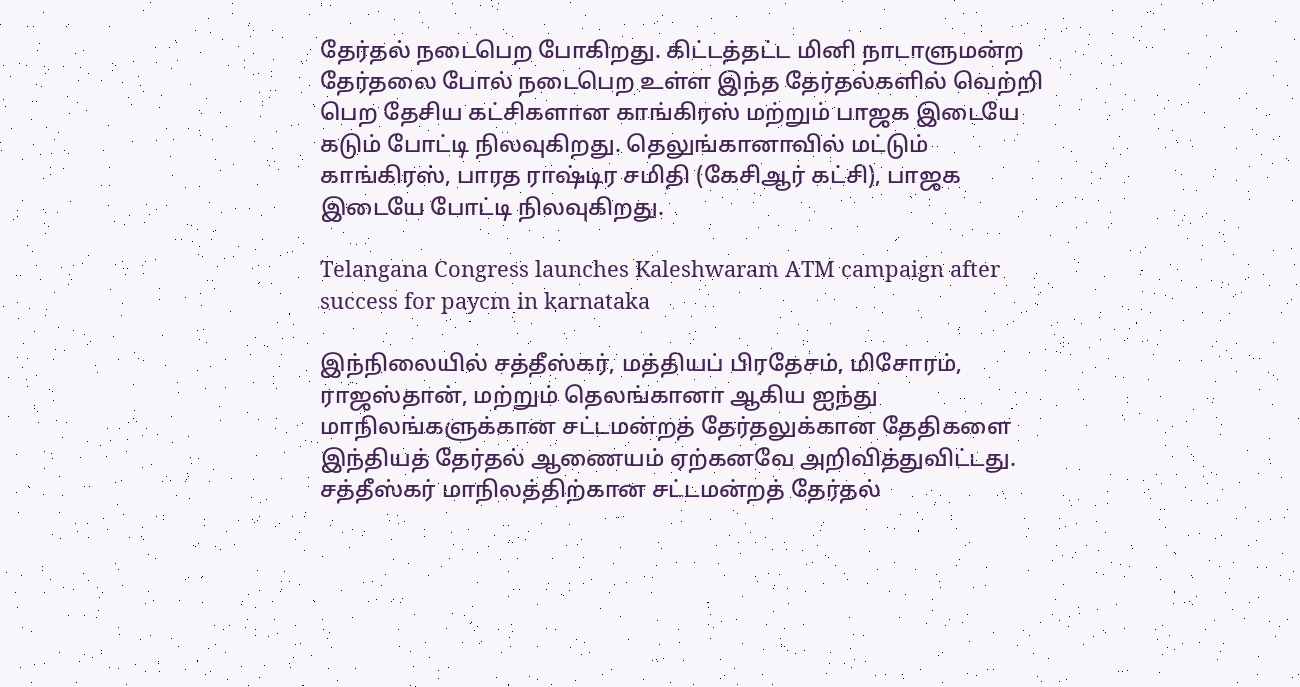தேர்தல் நடைபெற போகிறது. கிட்டத்தட்ட மினி நாடாளுமன்ற தேர்தலை போல் நடைபெற உள்ள இந்த தேர்தல்களில் வெற்றி பெற தேசிய கட்சிகளான காங்கிரஸ் மற்றும் பாஜக இடையே கடும் போட்டி நிலவுகிறது. தெலுங்கானாவில் மட்டும் காங்கிரஸ், பாரத ராஷ்டிர சமிதி (கேசிஆர் கட்சி), பாஜக இடையே போட்டி நிலவுகிறது.

Telangana Congress launches Kaleshwaram ATM campaign after success for paycm in karnataka

இந்நிலையில் சத்தீஸ்கர், மத்தியப் பிரதேசம், மிசோரம், ராஜஸ்தான், மற்றும் தெலங்கானா ஆகிய ஐந்து மாநிலங்களுக்கான சட்டமன்றத் தேர்தலுக்கான தேதிகளை இந்தியத் தேர்தல் ஆணையம் ஏற்கனவே அறிவித்துவிட்டது. சத்தீஸ்கர் மாநிலத்திற்கான சட்டமன்றத் தேர்தல்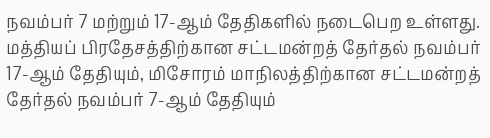நவம்பர் 7 மற்றும் 17-ஆம் தேதிகளில் நடைபெற உள்ளது. மத்தியப் பிரதேசத்திற்கான சட்டமன்றத் தேர்தல் நவம்பர் 17-ஆம் தேதியும், மிசோரம் மாநிலத்திற்கான சட்டமன்றத் தேர்தல் நவம்பர் 7-ஆம் தேதியும்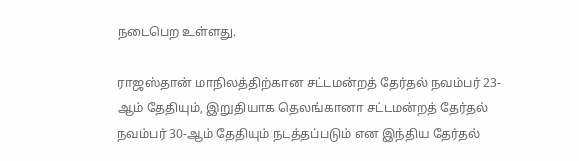நடைபெற உள்ளது.

ராஜஸ்தான் மாநிலத்திற்கான சட்டமன்றத் தேர்தல் நவம்பர் 23-ஆம் தேதியும், இறுதியாக தெலங்கானா சட்டமன்றத் தேர்தல் நவம்பர் 30-ஆம் தேதியும் நடத்தப்படும் என இந்திய தேர்தல்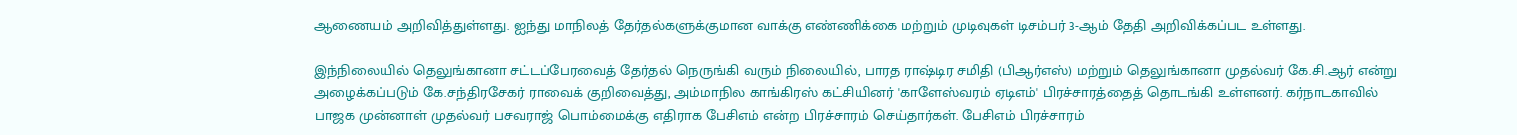ஆணையம் அறிவித்துள்ளது. ஐந்து மாநிலத் தேர்தல்களுக்குமான வாக்கு எண்ணிக்கை மற்றும் முடிவுகள் டிசம்பர் 3-ஆம் தேதி அறிவிக்கப்பட உள்ளது.

இந்நிலையில் தெலுங்கானா சட்டப்பேரவைத் தேர்தல் நெருங்கி வரும் நிலையில், பாரத ராஷ்டிர சமிதி (பிஆர்எஸ்) மற்றும் தெலுங்கானா முதல்வர் கே.சி.ஆர் என்று அழைக்கப்படும் கே.சந்திரசேகர் ராவைக் குறிவைத்து, அம்மாநில காங்கிரஸ் கட்சியினர் 'காளேஸ்வரம் ஏடிஎம்' பிரச்சாரத்தைத் தொடங்கி உள்ளனர். கர்நாடகாவில் பாஜக முன்னாள் முதல்வர் பசவராஜ் பொம்மைக்கு எதிராக பேசிஎம் என்ற பிரச்சாரம் செய்தார்கள். பேசிஎம் பிரச்சாரம்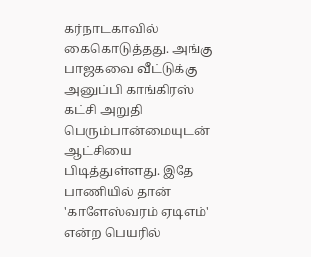கர்நாடகாவில் கைகொடுத்தது. அங்கு பாஜகவை வீட்டுக்கு அனுப்பி காங்கிரஸ் கட்சி அறுதி பெரும்பான்மையுடன் ஆட்சியை பிடித்துள்ளது. இதே பாணியில் தான் 'காளேஸ்வரம் ஏடிஎம்' என்ற பெயரில்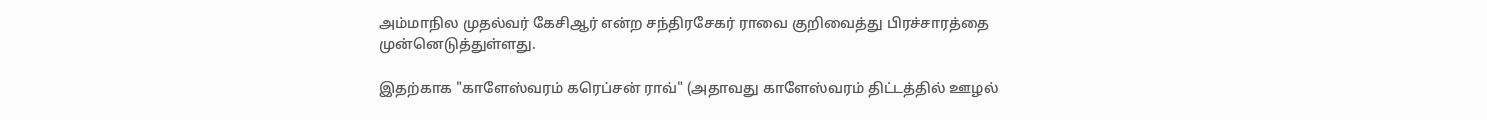அம்மாநில முதல்வர் கேசிஆர் என்ற சந்திரசேகர் ராவை குறிவைத்து பிரச்சாரத்தை முன்னெடுத்துள்ளது.

இதற்காக "காளேஸ்வரம் கரெப்சன் ராவ்" (அதாவது காளேஸ்வரம் திட்டத்தில் ஊழல்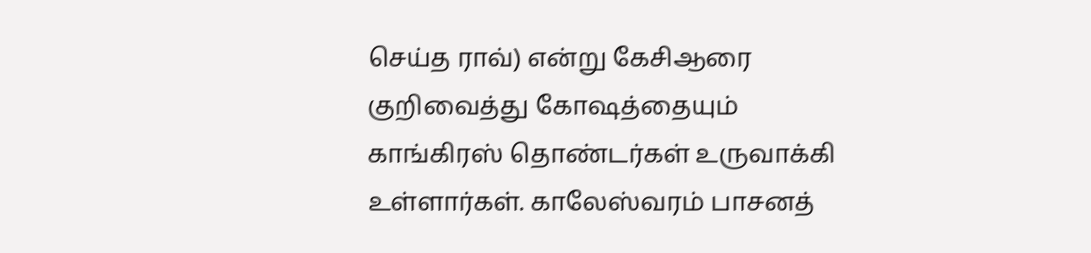செய்த ராவ்) என்று கேசிஆரை குறிவைத்து கோஷத்தையும் காங்கிரஸ் தொண்டர்கள் உருவாக்கி உள்ளார்கள். காலேஸ்வரம் பாசனத்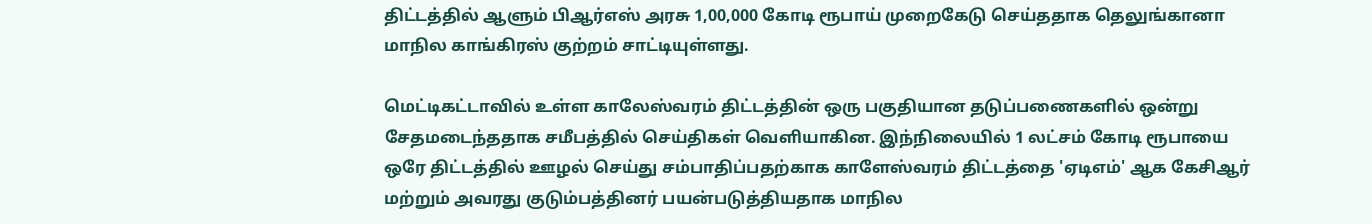திட்டத்தில் ஆளும் பிஆர்எஸ் அரசு 1,00,000 கோடி ரூபாய் முறைகேடு செய்ததாக தெலுங்கானா மாநில காங்கிரஸ் குற்றம் சாட்டியுள்ளது.

மெட்டிகட்டாவில் உள்ள காலேஸ்வரம் திட்டத்தின் ஒரு பகுதியான தடுப்பணைகளில் ஒன்று சேதமடைந்ததாக சமீபத்தில் செய்திகள் வெளியாகின. இந்நிலையில் 1 லட்சம் கோடி ரூபாயை ஒரே திட்டத்தில் ஊழல் செய்து சம்பாதிப்பதற்காக காளேஸ்வரம் திட்டத்தை 'ஏடிஎம்' ஆக கேசிஆர் மற்றும் அவரது குடும்பத்தினர் பயன்படுத்தியதாக மாநில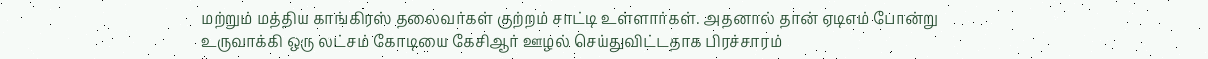மற்றும் மத்திய காங்கிரஸ் தலைவர்கள் குற்றம் சாட்டி உள்ளார்கள். அதனால் தான் ஏடிஎம் போன்று உருவாக்கி ஒரு லட்சம் கோடியை கேசிஆர் ஊழல் செய்துவிட்டதாக பிரச்சாரம்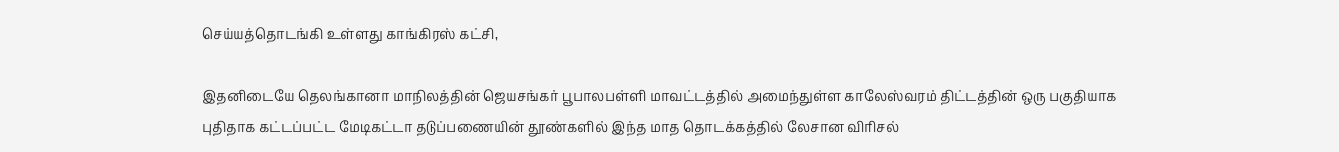செய்யத்தொடங்கி உள்ளது காங்கிரஸ் கட்சி,

இதனிடையே தெலங்கானா மாநிலத்தின் ஜெயசங்கர் பூபாலபள்ளி மாவட்டத்தில் அமைந்துள்ள காலேஸ்வரம் திட்டத்தின் ஒரு பகுதியாக புதிதாக கட்டப்பட்ட மேடிகட்டா தடுப்பணையின் தூண்களில் இந்த மாத தொடக்கத்தில் லேசான விரிசல்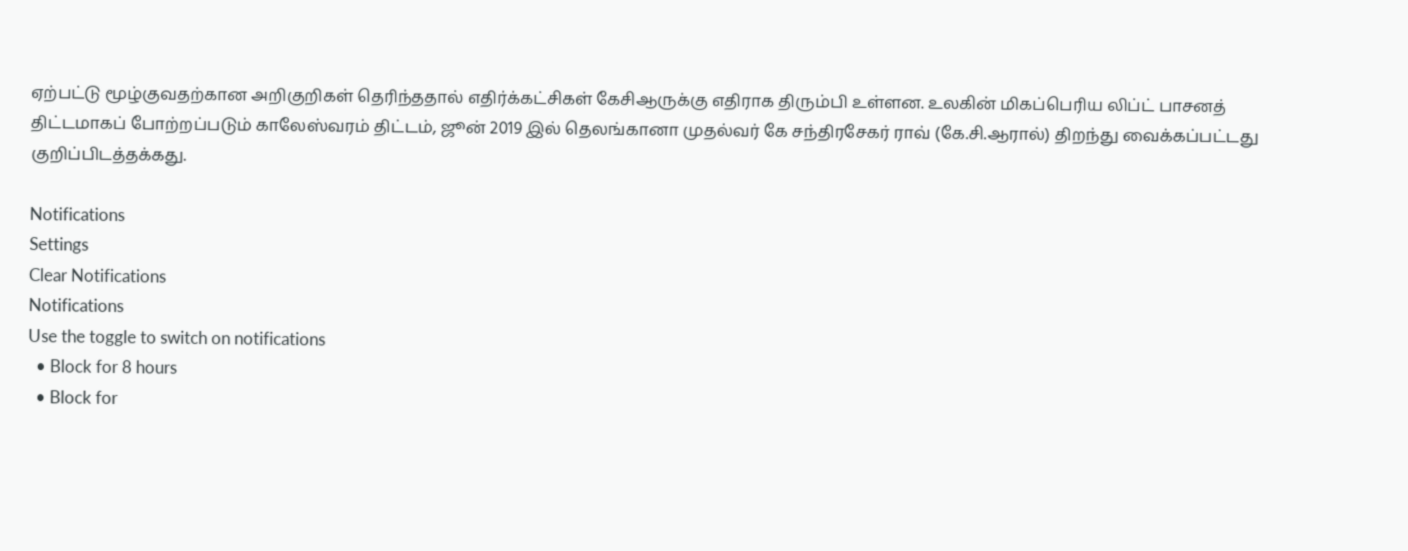ஏற்பட்டு மூழ்குவதற்கான அறிகுறிகள் தெரிந்ததால் எதிர்க்கட்சிகள் கேசிஆருக்கு எதிராக திரும்பி உள்ளன. உலகின் மிகப்பெரிய லிப்ட் பாசனத் திட்டமாகப் போற்றப்படும் காலேஸ்வரம் திட்டம், ஜூன் 2019 இல் தெலங்கானா முதல்வர் கே சந்திரசேகர் ராவ் (கே.சி.ஆரால்) திறந்து வைக்கப்பட்டது குறிப்பிடத்தக்கது.

Notifications
Settings
Clear Notifications
Notifications
Use the toggle to switch on notifications
  • Block for 8 hours
  • Block for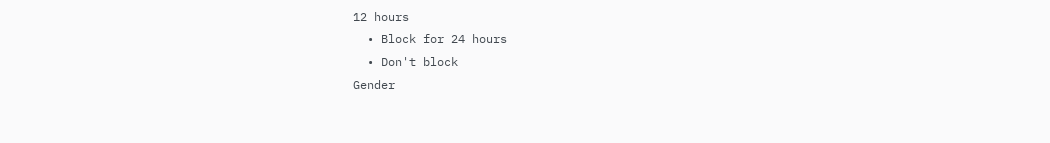12 hours
  • Block for 24 hours
  • Don't block
Gender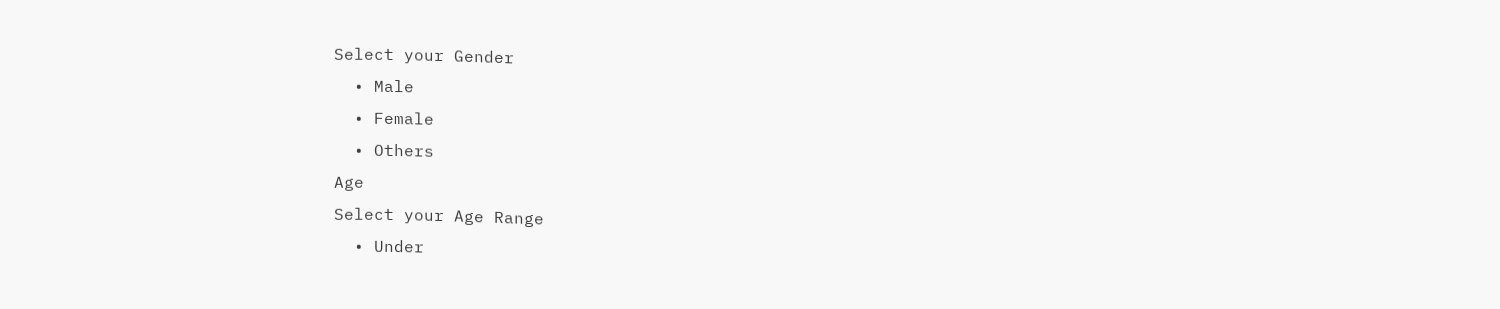Select your Gender
  • Male
  • Female
  • Others
Age
Select your Age Range
  • Under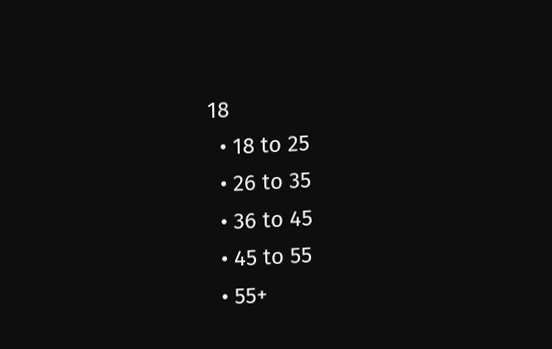18
  • 18 to 25
  • 26 to 35
  • 36 to 45
  • 45 to 55
  • 55+